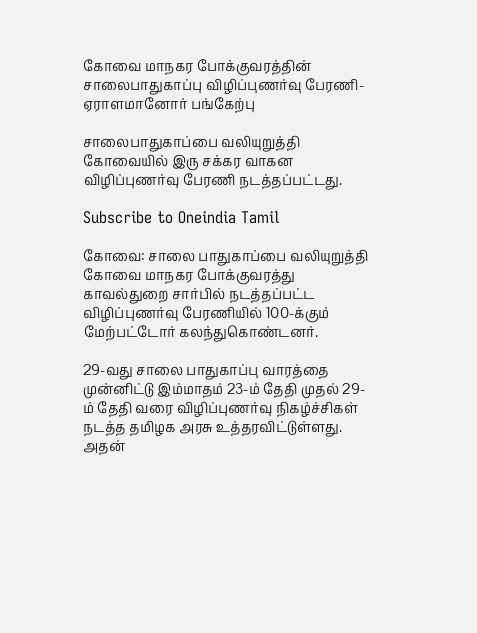கோவை மாநகர போக்குவரத்தின் சாலைபாதுகாப்பு விழிப்புணர்வு பேரணி-ஏராளமானோர் பங்கேற்பு

சாலைபாதுகாப்பை வலியுறுத்தி கோவையில் இரு சக்கர வாகன விழிப்புணர்வு பேரணி நடத்தப்பட்டது.

Subscribe to Oneindia Tamil

கோவை: சாலை பாதுகாப்பை வலியுறுத்தி கோவை மாநகர போக்குவரத்து காவல்துறை சார்பில் நடத்தப்பட்ட விழிப்புணர்வு பேரணியில் 100-க்கும் மேற்பட்டோர் கலந்துகொண்டனர்.

29-வது சாலை பாதுகாப்பு வாரத்தை முன்னிட்டு இம்மாதம் 23-ம் தேதி முதல் 29-ம் தேதி வரை விழிப்புணர்வு நிகழ்ச்சிகள் நடத்த தமிழக அரசு உத்தரவிட்டுள்ளது. அதன்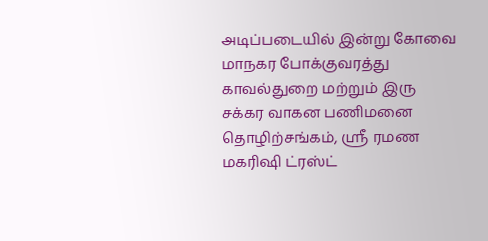அடிப்படையில் இன்று கோவை மாநகர போக்குவரத்து காவல்துறை மற்றும் இரு சக்கர வாகன பணிமனை தொழிற்சங்கம், ஸ்ரீ ரமண மகரிஷி ட்ரஸ்ட்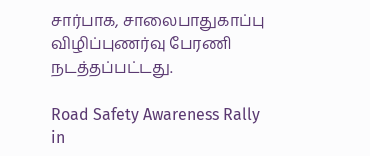சார்பாக, சாலைபாதுகாப்பு விழிப்புணர்வு பேரணி நடத்தப்பட்டது.

Road Safety Awareness Rally in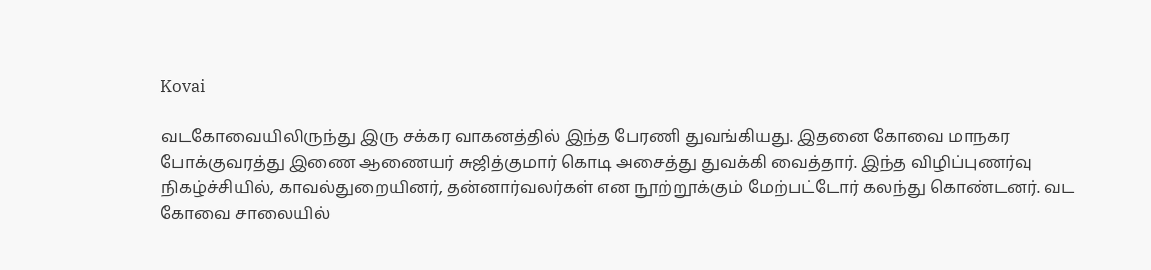Kovai

வடகோவையிலிருந்து இரு சக்கர வாகனத்தில் இந்த பேரணி துவங்கியது. இதனை கோவை மாநகர போக்குவரத்து இணை ஆணையர் சுஜித்குமார் கொடி அசைத்து துவக்கி வைத்தார். இந்த விழிப்புணர்வு நிகழ்ச்சியில், காவல்துறையினர், தன்னார்வலர்கள் என நூற்றூக்கும் மேற்பட்டோர் கலந்து கொண்டனர். வட கோவை சாலையில்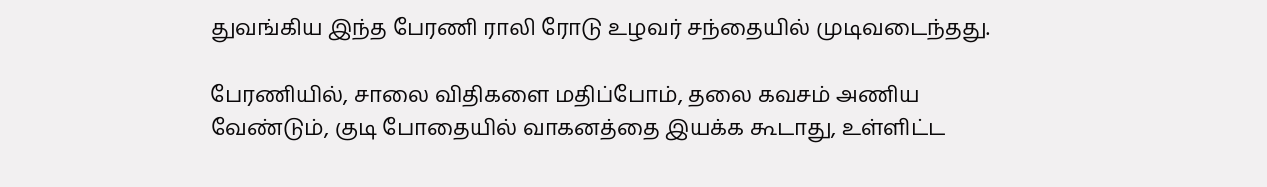துவங்கிய இந்த பேரணி ராலி ரோடு உழவர் சந்தையில் முடிவடைந்தது.

பேரணியில், சாலை விதிகளை மதிப்போம், தலை கவசம் அணிய வேண்டும், குடி போதையில் வாகனத்தை இயக்க கூடாது, உள்ளிட்ட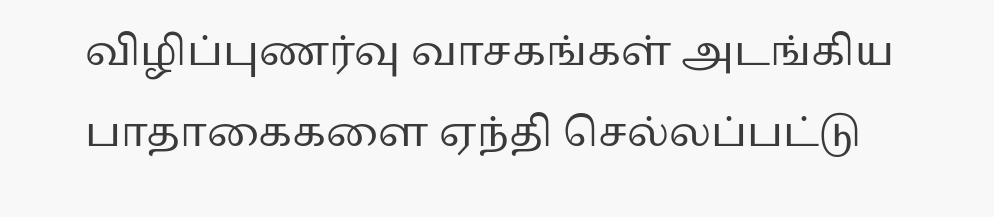விழிப்புணர்வு வாசகங்கள் அடங்கிய பாதாகைகளை ஏந்தி செல்லப்பட்டு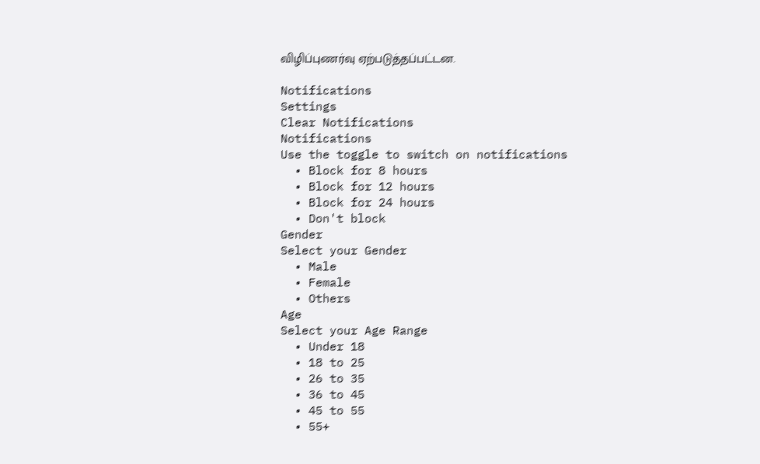விழிப்புணர்வு ஏற்படுத்தப்பட்டன.

Notifications
Settings
Clear Notifications
Notifications
Use the toggle to switch on notifications
  • Block for 8 hours
  • Block for 12 hours
  • Block for 24 hours
  • Don't block
Gender
Select your Gender
  • Male
  • Female
  • Others
Age
Select your Age Range
  • Under 18
  • 18 to 25
  • 26 to 35
  • 36 to 45
  • 45 to 55
  • 55+